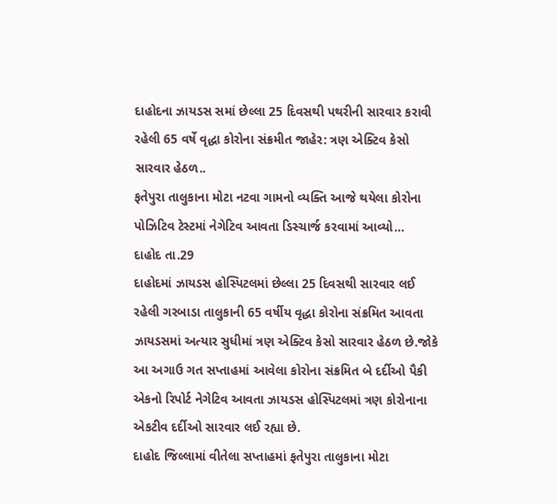દાહોદના ઝાયડસ સમાં છેલ્લા 25 દિવસથી પથરીની સારવાર કરાવી રહેલી 65 વર્ષે વૃદ્ધા કોરોના સંક્રમીત જાહેર: ત્રણ એક્ટિવ કેસો સારવાર હેઠળ..
ફતેપુરા તાલુકાના મોટા નટવા ગામનો વ્યક્તિ આજે થયેલા કોરોના પોઝિટિવ ટેસ્ટમાં નેગેટિવ આવતા ડિસ્ચાર્જ કરવામાં આવ્યો…
દાહોદ તા.29
દાહોદમાં ઝાયડસ હોસ્પિટલમાં છેલ્લા 25 દિવસથી સારવાર લઈ રહેલી ગરબાડા તાલુકાની 65 વર્ષીય વૃદ્ધા કોરોના સંક્રમિત આવતા ઝાયડસમાં અત્યાર સુધીમાં ત્રણ એક્ટિવ કેસો સારવાર હેઠળ છે.જોકે આ અગાઉ ગત સપ્તાહમાં આવેલા કોરોના સંક્રમિત બે દર્દીઓ પૈકી એકનો રિપોર્ટ નેગેટિવ આવતા ઝાયડસ હોસ્પિટલમાં ત્રણ કોરોનાના એકટીવ દર્દીઓ સારવાર લઈ રહ્યા છે.
દાહોદ જિલ્લામાં વીતેલા સપ્તાહમાં ફતેપુરા તાલુકાના મોટા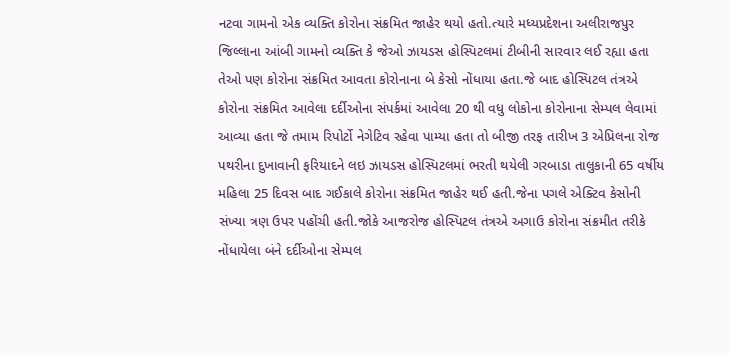નટવા ગામનો એક વ્યક્તિ કોરોના સંક્રમિત જાહેર થયો હતો.ત્યારે મધ્યપ્રદેશના અલીરાજપુર જિલ્લાના આંબી ગામનો વ્યક્તિ કે જેઓ ઝાયડસ હોસ્પિટલમાં ટીબીની સારવાર લઈ રહ્યા હતા તેઓ પણ કોરોના સંક્રમિત આવતા કોરોનાના બે કેસો નોંધાયા હતા.જે બાદ હોસ્પિટલ તંત્રએ કોરોના સંક્રમિત આવેલા દર્દીઓના સંપર્કમાં આવેલા 20 થી વધુ લોકોના કોરોનાના સેમ્પલ લેવામાં આવ્યા હતા જે તમામ રિપોર્ટો નેગેટિવ રહેવા પામ્યા હતા તો બીજી તરફ તારીખ 3 એપ્રિલના રોજ પથરીના દુખાવાની ફરિયાદને લઇ ઝાયડસ હોસ્પિટલમાં ભરતી થયેલી ગરબાડા તાલુકાની 65 વર્ષીય મહિલા 25 દિવસ બાદ ગઈકાલે કોરોના સંક્રમિત જાહેર થઈ હતી.જેના પગલે એક્ટિવ કેસોની સંખ્યા ત્રણ ઉપર પહોંચી હતી.જોકે આજરોજ હોસ્પિટલ તંત્રએ અગાઉ કોરોના સંક્રમીત તરીકે નોંધાયેલા બંને દર્દીઓના સેમ્પલ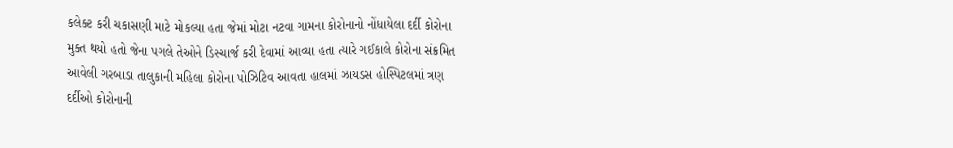કલેક્ટ કરી ચકાસણી માટે મોકલ્યા હતા જેમાં મોટા નટવા ગામના કોરોનાનો નોંધાયેલા દર્દી કોરોના મુક્ત થયો હતો જેના પગલે તેઓને ડિસ્ચાર્જ કરી દેવામાં આવ્યા હતા ત્યારે ગઈકાલે કોરોના સંક્રમિત આવેલી ગરબાડા તાલુકાની મહિલા કોરોના પોઝિટિવ આવતા હાલમાં ઝાયડસ હોસ્પિટલમાં ત્રણ દર્દીઓ કોરોનાની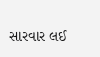સારવાર લઈ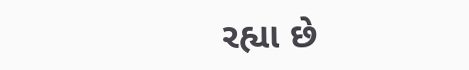રહ્યા છે